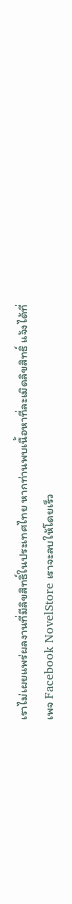เราไม่เผยแพร่ผลงานที่มีลิขสิทธิ์ในประเทศไทย หากท่านพบเนื้อหาที่ละเมิดลิขสิทธิ์ แจ้งได้ที่เพจ Facebook NovelStore เราจะลบให้โดยเร็ว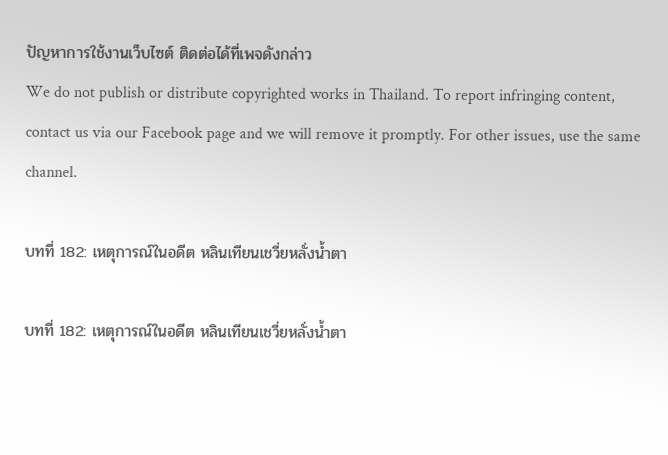ปัญหาการใช้งานเว็บไซต์ ติดต่อได้ที่เพจดังกล่าว
We do not publish or distribute copyrighted works in Thailand. To report infringing content, contact us via our Facebook page and we will remove it promptly. For other issues, use the same channel.

บทที่ 182: เหตุการณ์ในอดีต หลินเทียนเชวี่ยหลั่งน้ำตา

บทที่ 182: เหตุการณ์ในอดีต หลินเทียนเชวี่ยหลั่งน้ำตา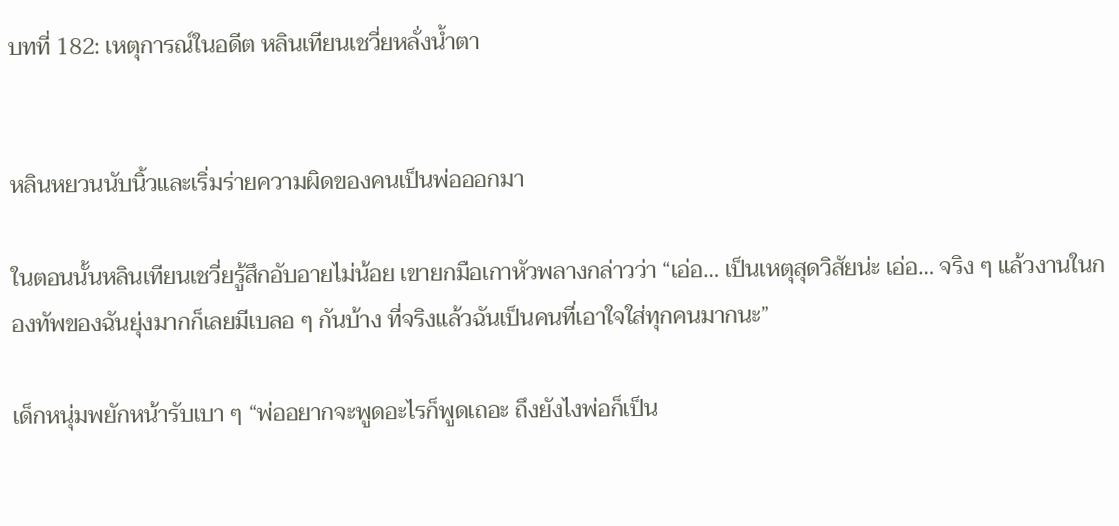บทที่ 182: เหตุการณ์ในอดีต หลินเทียนเชวี่ยหลั่งน้ำตา


หลินหยวนนับนิ้วและเริ่มร่ายความผิดของคนเป็นพ่อออกมา

ในตอนนั้นหลินเทียนเชวี่ยรู้สึกอับอายไม่น้อย เขายกมือเกาหัวพลางกล่าวว่า “เอ่อ… เป็นเหตุสุดวิสัยน่ะ เอ่อ… จริง ๆ แล้วงานในกองทัพของฉันยุ่งมากก็เลยมีเบลอ ๆ กันบ้าง ที่จริงแล้วฉันเป็นคนที่เอาใจใส่ทุกคนมากนะ”

เด็กหนุ่มพยักหน้ารับเบา ๆ “พ่ออยากจะพูดอะไรก็พูดเถอะ ถึงยังไงพ่อก็เป็น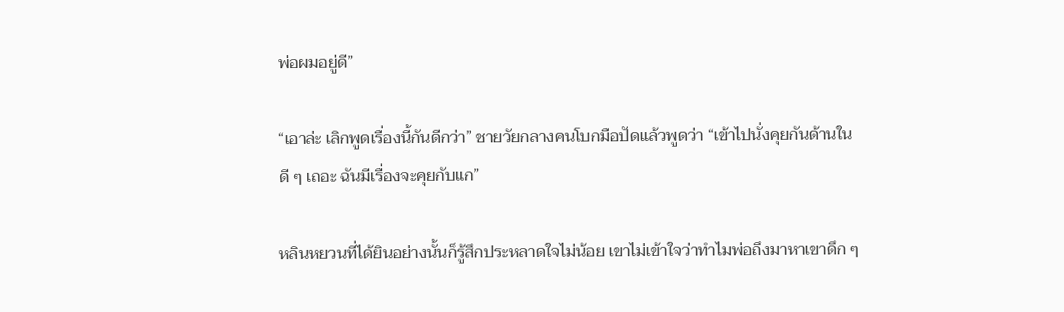พ่อผมอยู่ดี”

“เอาล่ะ เลิกพูดเรื่องนี้กันดีกว่า” ชายวัยกลางคนโบกมือปัดแล้วพูดว่า “เข้าไปนั่งคุยกันด้านในดี ๆ เถอะ ฉันมีเรื่องจะคุยกับแก”

หลินหยวนที่ได้ยินอย่างนั้นก็รู้สึกประหลาดใจไม่น้อย เขาไม่เข้าใจว่าทำไมพ่อถึงมาหาเขาดึก ๆ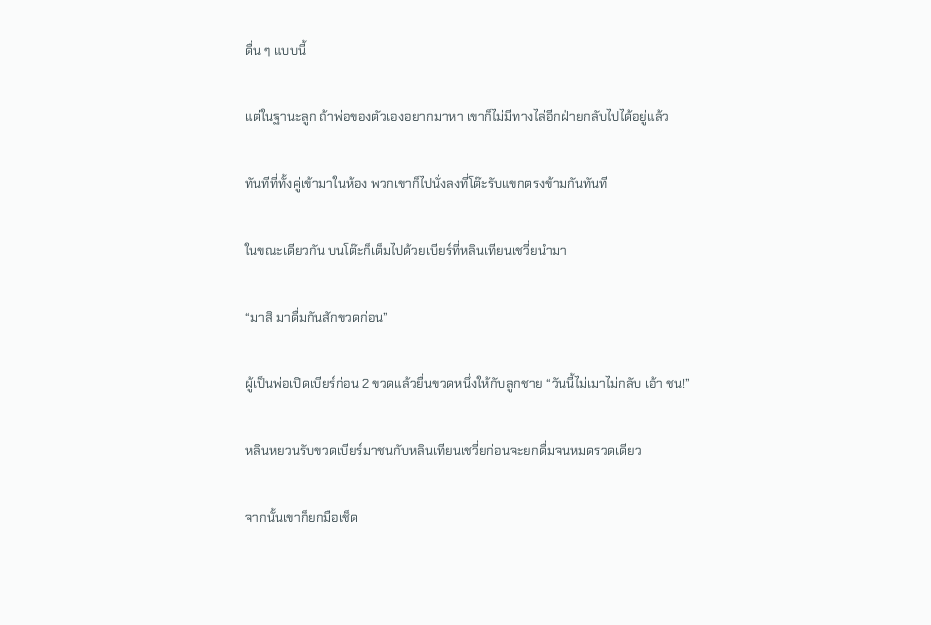ดื่น ๆ แบบนี้

แต่ในฐานะลูก ถ้าพ่อของตัวเองอยากมาหา เขาก็ไม่มีทางไล่อีกฝ่ายกลับไปได้อยู่แล้ว

ทันทีที่ทั้งคู่เข้ามาในห้อง พวกเขาก็ไปนั่งลงที่โต๊ะรับแขกตรงข้ามกันทันที

ในขณะเดียวกัน บนโต๊ะก็เต็มไปด้วยเบียร์ที่หลินเทียนเชวี่ยนำมา

“มาสิ มาดื่มกันสักขวดก่อน”

ผู้เป็นพ่อเปิดเบียร์ก่อน 2 ขวดแล้วยื่นขวดหนึ่งให้กับลูกชาย “วันนี้ไม่เมาไม่กลับ เอ้า ชน!”

หลินหยวนรับขวดเบียร์มาชนกับหลินเทียนเชวี่ยก่อนจะยกดื่มจนหมดรวดเดียว

จากนั้นเขาก็ยกมือเช็ด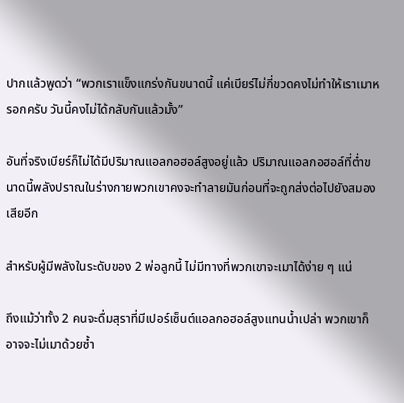ปากแล้วพูดว่า “พวกเราแข็งแกร่งกันขนาดนี้ แค่เบียร์ไม่กี่ขวดคงไม่ทำให้เราเมาหรอกครับ วันนี้คงไม่ได้กลับกันแล้วมั้ง”

อันที่จริงเบียร์ก็ไม่ได้มีปริมาณแอลกอฮอล์สูงอยู่แล้ว ปริมาณแอลกอฮอล์ที่ต่ำขนาดนี้พลังปราณในร่างกายพวกเขาคงจะทำลายมันก่อนที่จะถูกส่งต่อไปยังสมองเสียอีก

สำหรับผู้มีพลังในระดับของ 2 พ่อลูกนี้ ไม่มีทางที่พวกเขาจะเมาได้ง่าย ๆ แน่

ถึงแม้ว่าทั้ง 2 คนจะดื่มสุราที่มีเปอร์เซ็นต์แอลกอฮอล์สูงแทนน้ำเปล่า พวกเขาก็อาจจะไม่เมาด้วยซ้ำ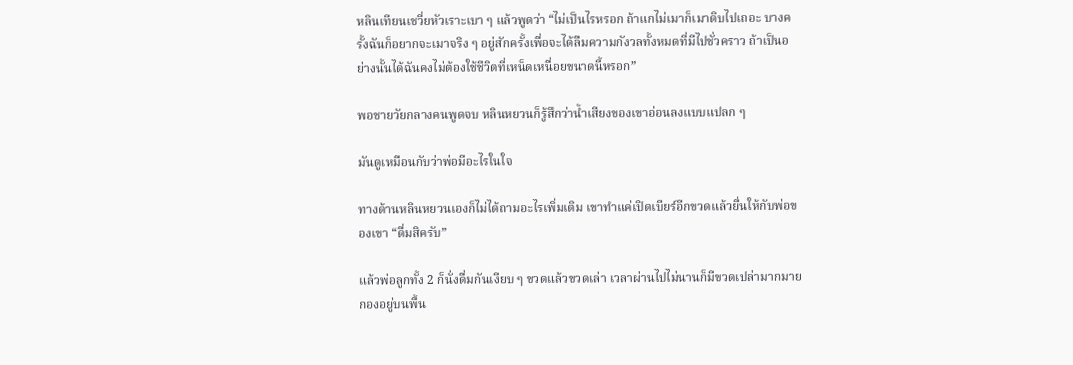หลินเทียนเชวี่ยหัวเราะเบา ๆ แล้วพูดว่า “ไม่เป็นไรหรอก ถ้าแกไม่เมาก็เมาดิบไปเถอะ บางครั้งฉันก็อยากจะเมาจริง ๆ อยู่สักครั้งเพื่อจะได้ลืมความกังวลทั้งหมดที่มีไปชั่วคราว ถ้าเป็นอย่างนั้นได้ฉันคงไม่ต้องใช้ชีวิตที่เหน็ดเหนื่อยขนาดนี้หรอก”

พอชายวัยกลางคนพูดจบ หลินหยวนก็รู้สึกว่าน้ำเสียงของเขาอ่อนลงแบบแปลก ๆ

มันดูเหมือนกับว่าพ่อมีอะไรในใจ

ทางด้านหลินหยวนเองก็ไม่ได้ถามอะไรเพิ่มเติม เขาทำแค่เปิดเบียร์อีกขวดแล้วยื่นให้กับพ่อของเขา “ดื่มสิครับ”

แล้วพ่อลูกทั้ง 2 ก็นั่งดื่มกันเงียบ ๆ ขวดแล้วขวดเล่า เวลาผ่านไปไม่นานก็มีขวดเปล่ามากมายกองอยู่บนพื้น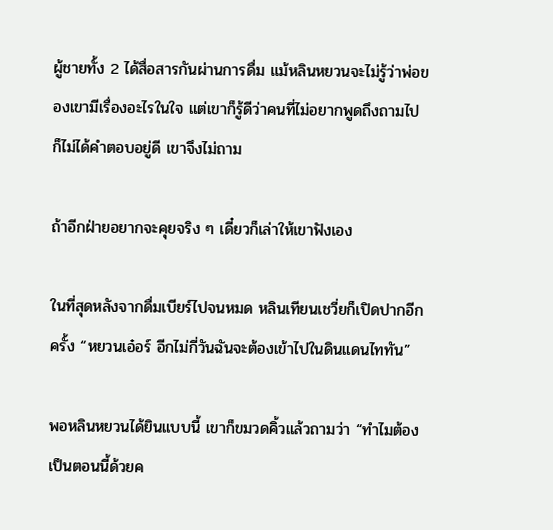ผู้ชายทั้ง 2 ได้สื่อสารกันผ่านการดื่ม แม้หลินหยวนจะไม่รู้ว่าพ่อของเขามีเรื่องอะไรในใจ แต่เขาก็รู้ดีว่าคนที่ไม่อยากพูดถึงถามไปก็ไม่ได้คำตอบอยู่ดี เขาจึงไม่ถาม

ถ้าอีกฝ่ายอยากจะคุยจริง ๆ เดี๋ยวก็เล่าให้เขาฟังเอง

ในที่สุดหลังจากดื่มเบียร์ไปจนหมด หลินเทียนเชวี่ยก็เปิดปากอีกครั้ง “หยวนเอ๋อร์ อีกไม่กี่วันฉันจะต้องเข้าไปในดินแดนไททัน”

พอหลินหยวนได้ยินแบบนี้ เขาก็ขมวดคิ้วแล้วถามว่า “ทำไมต้องเป็นตอนนี้ด้วยค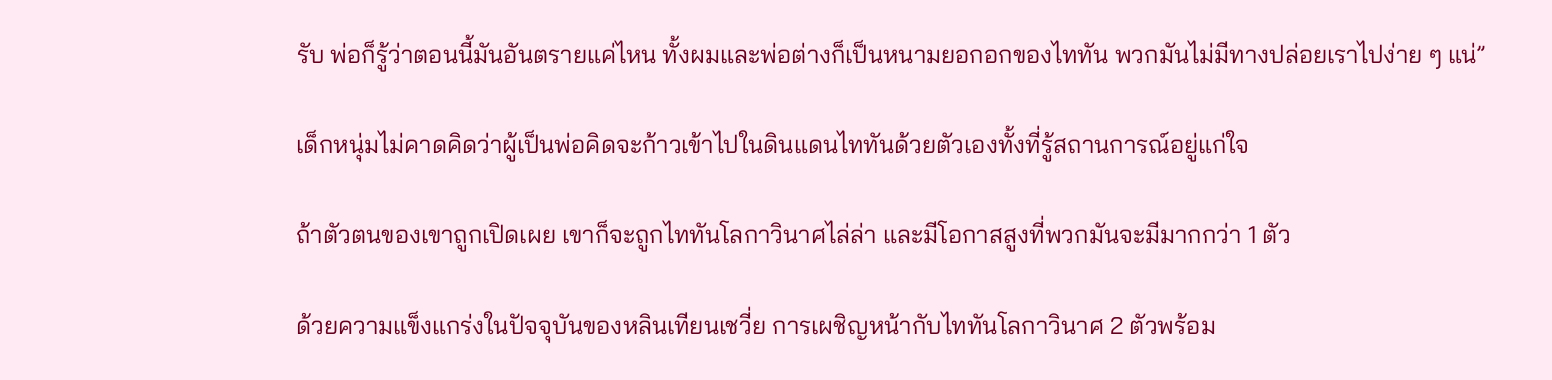รับ พ่อก็รู้ว่าตอนนี้มันอันตรายแค่ไหน ทั้งผมและพ่อต่างก็เป็นหนามยอกอกของไททัน พวกมันไม่มีทางปล่อยเราไปง่าย ๆ แน่”

เด็กหนุ่มไม่คาดคิดว่าผู้เป็นพ่อคิดจะก้าวเข้าไปในดินแดนไททันด้วยตัวเองทั้งที่รู้สถานการณ์อยู่แก่ใจ

ถ้าตัวตนของเขาถูกเปิดเผย เขาก็จะถูกไททันโลกาวินาศไล่ล่า และมีโอกาสสูงที่พวกมันจะมีมากกว่า 1 ตัว

ด้วยความแข็งแกร่งในปัจจุบันของหลินเทียนเชวี่ย การเผชิญหน้ากับไททันโลกาวินาศ 2 ตัวพร้อม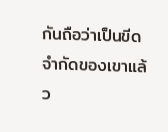กันถือว่าเป็นขีดจำกัดของเขาแล้ว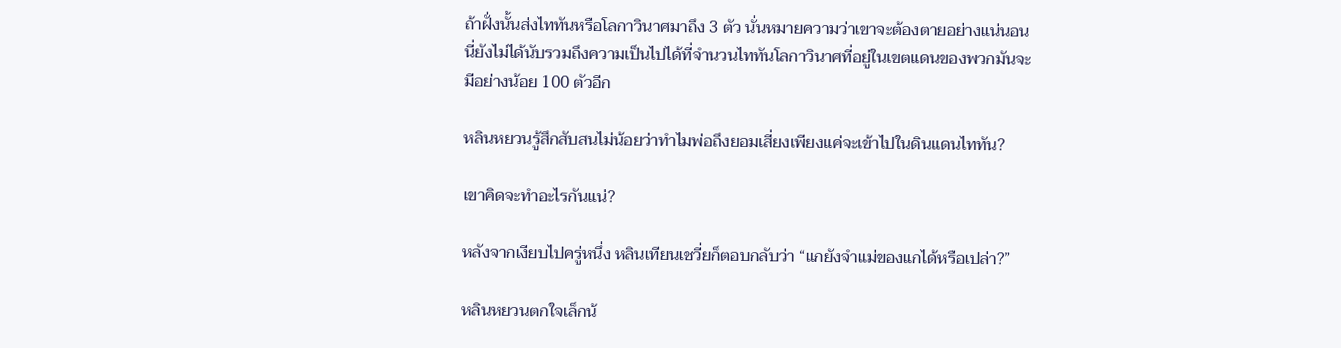ถ้าฝั่งนั้นส่งไททันหรือโลกาวินาศมาถึง 3 ตัว นั่นหมายความว่าเขาจะต้องตายอย่างแน่นอน นี่ยังไม่ได้นับรวมถึงความเป็นไปได้ที่จำนวนไททันโลกาวินาศที่อยู่ในเขตแดนของพวกมันจะมีอย่างน้อย 100 ตัวอีก

หลินหยวนรู้สึกสับสนไม่น้อยว่าทำไมพ่อถึงยอมเสี่ยงเพียงแค่จะเข้าไปในดินแดนไททัน?

เขาคิดจะทำอะไรกันแน่?

หลังจากเงียบไปครู่หนึ่ง หลินเทียนเชวี่ยก็ตอบกลับว่า “แกยังจำแม่ของแกได้หรือเปล่า?”

หลินหยวนตกใจเล็กน้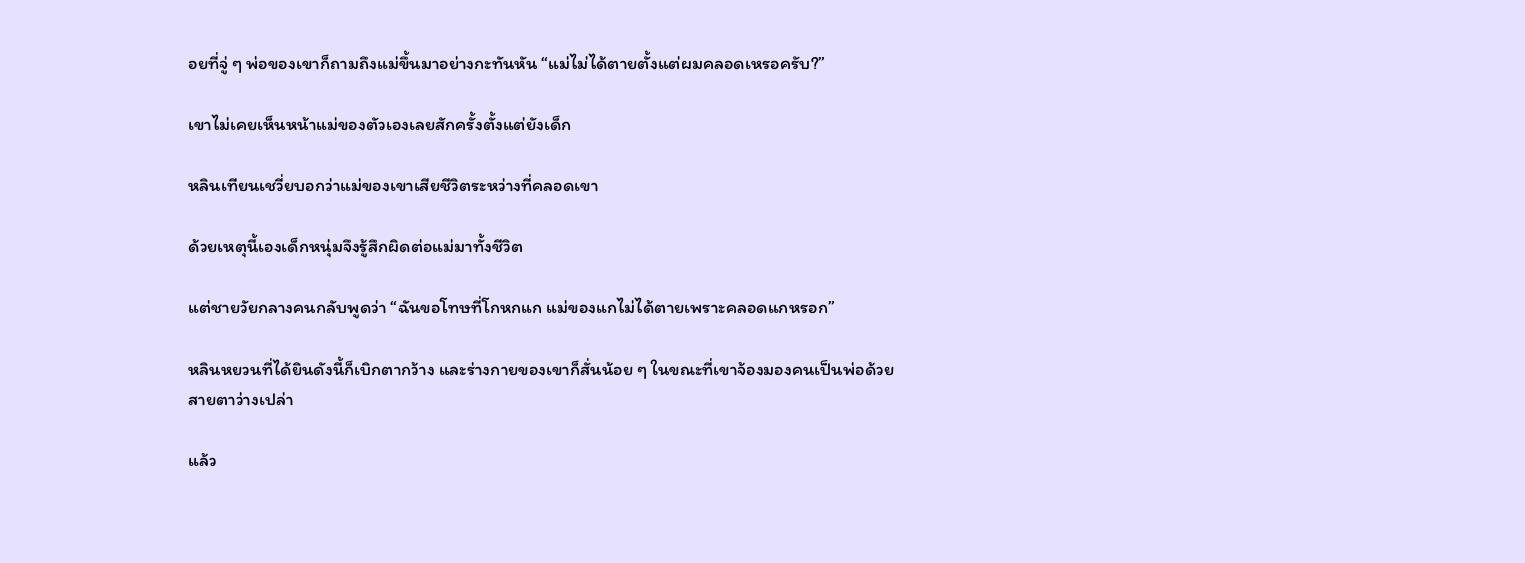อยที่จู่ ๆ พ่อของเขาก็ถามถึงแม่ขึ้นมาอย่างกะทันหัน “แม่ไม่ได้ตายตั้งแต่ผมคลอดเหรอครับ?”

เขาไม่เคยเห็นหน้าแม่ของตัวเองเลยสักครั้งตั้งแต่ยังเด็ก

หลินเทียนเชวี่ยบอกว่าแม่ของเขาเสียชีวิตระหว่างที่คลอดเขา

ด้วยเหตุนี้เองเด็กหนุ่มจึงรู้สึกผิดต่อแม่มาทั้งชีวิต

แต่ชายวัยกลางคนกลับพูดว่า “ฉันขอโทษที่โกหกแก แม่ของแกไม่ได้ตายเพราะคลอดแกหรอก”

หลินหยวนที่ได้ยินดังนี้ก็เบิกตากว้าง และร่างกายของเขาก็สั่นน้อย ๆ ในขณะที่เขาจ้องมองคนเป็นพ่อด้วยสายตาว่างเปล่า

แล้ว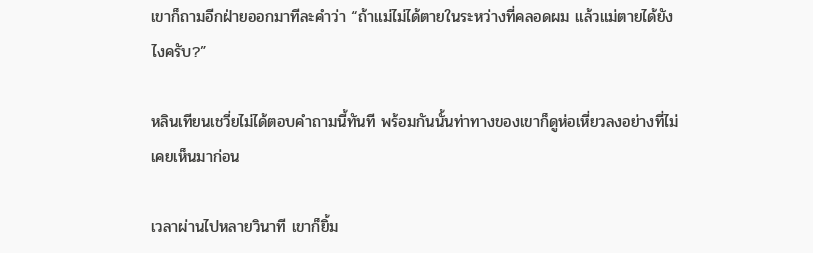เขาก็ถามอีกฝ่ายออกมาทีละคำว่า “ถ้าแม่ไม่ได้ตายในระหว่างที่คลอดผม แล้วแม่ตายได้ยังไงครับ?”

หลินเทียนเชวี่ยไม่ได้ตอบคำถามนี้ทันที พร้อมกันนั้นท่าทางของเขาก็ดูห่อเหี่ยวลงอย่างที่ไม่เคยเห็นมาก่อน

เวลาผ่านไปหลายวินาที เขาก็ยิ้ม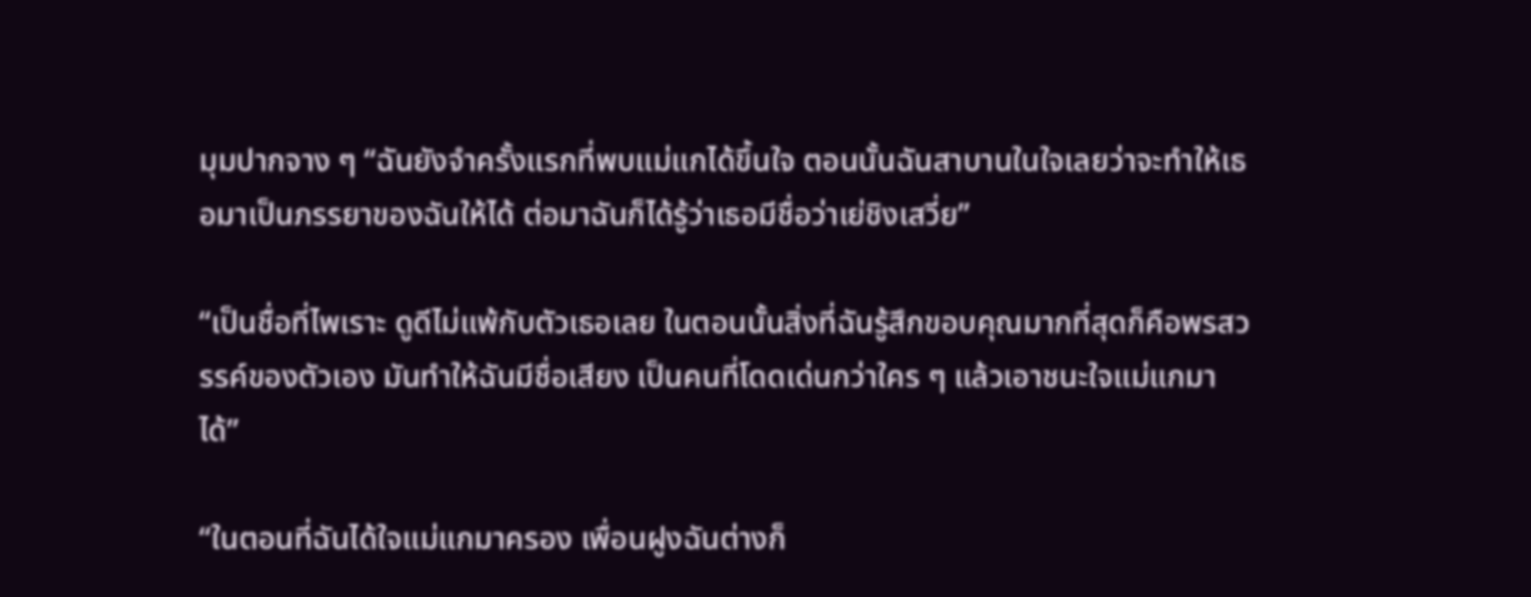มุมปากจาง ๆ “ฉันยังจำครั้งแรกที่พบแม่แกได้ขึ้นใจ ตอนนั้นฉันสาบานในใจเลยว่าจะทำให้เธอมาเป็นภรรยาของฉันให้ได้ ต่อมาฉันก็ได้รู้ว่าเธอมีชื่อว่าเย่ชิงเสวี่ย”

“เป็นชื่อที่ไพเราะ ดูดีไม่แพ้กับตัวเธอเลย ในตอนนั้นสิ่งที่ฉันรู้สึกขอบคุณมากที่สุดก็คือพรสวรรค์ของตัวเอง มันทำให้ฉันมีชื่อเสียง เป็นคนที่โดดเด่นกว่าใคร ๆ แล้วเอาชนะใจแม่แกมาได้”

“ในตอนที่ฉันได้ใจแม่แกมาครอง เพื่อนฝูงฉันต่างก็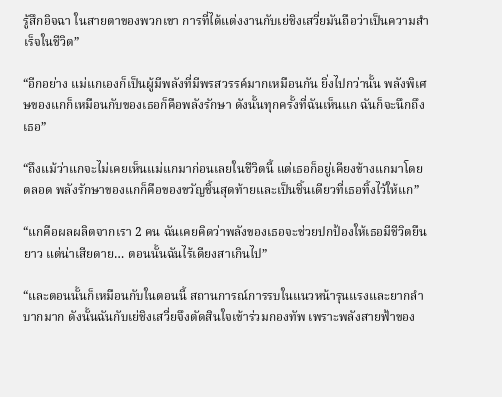รู้สึกอิจฉา ในสายตาของพวกเขา การที่ได้แต่งงานกับเย่ชิงเสวี่ยมันถือว่าเป็นความสำเร็จในชีวิต”

“อีกอย่าง แม่แกเองก็เป็นผู้มีพลังที่มีพรสวรรค์มากเหมือนกัน ยิ่งไปกว่านั้น พลังพิเศษของแกก็เหมือนกับของเธอก็คือพลังรักษา ดังนั้นทุกครั้งที่ฉันเห็นแก ฉันก็จะนึกถึงเธอ”

“ถึงแม้ว่าแกจะไม่เคยเห็นแม่แกมาก่อนเลยในชีวิตนี้ แต่เธอก็อยู่เคียงข้างแกมาโดยตลอด พลังรักษาของแกก็คือของขวัญชิ้นสุดท้ายและเป็นชิ้นเดียวที่เธอทิ้งไว้ให้แก”

“แกคือผลผลิตจากเรา 2 คน ฉันเคยคิดว่าพลังของเธอจะช่วยปกป้องให้เธอมีชีวิตยืนยาว แต่น่าเสียดาย… ตอนนั้นฉันไร้เดียงสาเกินไป”

“และตอนนั้นก็เหมือนกับในตอนนี้ สถานการณ์การรบในแนวหน้ารุนแรงและยากลำบากมาก ดังนั้นฉันกับเย่ชิงเสวี่ยจึงตัดสินใจเข้าร่วมกองทัพ เพราะพลังสายฟ้าของ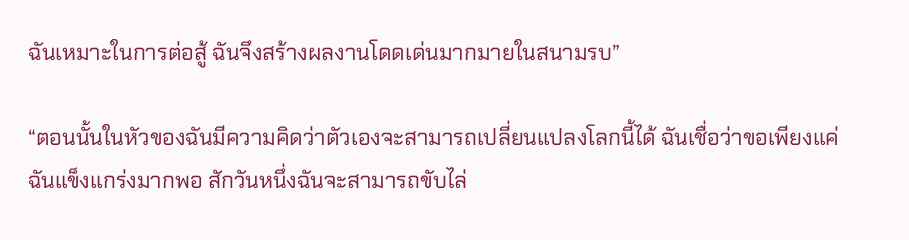ฉันเหมาะในการต่อสู้ ฉันจึงสร้างผลงานโดดเด่นมากมายในสนามรบ”

“ตอนนั้นในหัวของฉันมีความคิดว่าตัวเองจะสามารถเปลี่ยนแปลงโลกนี้ได้ ฉันเชื่อว่าขอเพียงแค่ฉันแข็งแกร่งมากพอ สักวันหนึ่งฉันจะสามารถขับไล่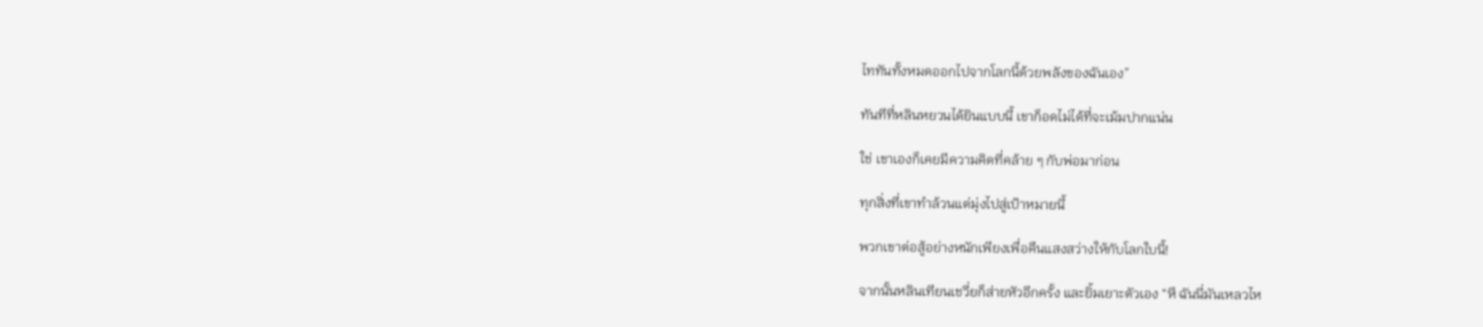ไททันทั้งหมดออกไปจากโลกนี้ด้วยพลังของฉันเอง”

ทันทีที่หลินหยวนได้ยินแบบนี้ เขาก็อดไม่ได้ที่จะเม้มปากแน่น

ใช่ เขาเองก็เคยมีความคิดที่คล้าย ๆ กับพ่อมาก่อน

ทุกสิ่งที่เขาทำล้วนแต่มุ่งไปสู่เป้าหมายนี้

พวกเขาต่อสู้อย่างหนักเพียงเพื่อคืนแสงสว่างให้กับโลกใบนี้!

จากนั้นหลินเทียนเชวี่ยก็ส่ายหัวอีกครั้ง และยิ้มเยาะตัวเอง “หึ ฉันนี่มันเหลวไห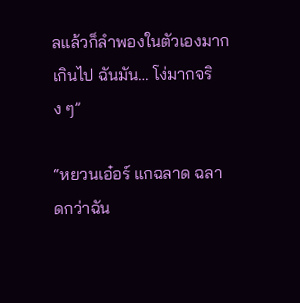ลแล้วก็ลำพองในตัวเองมากเกินไป ฉันมัน… โง่มากจริง ๆ”

“หยวนเอ๋อร์ แกฉลาด ฉลาดกว่าฉัน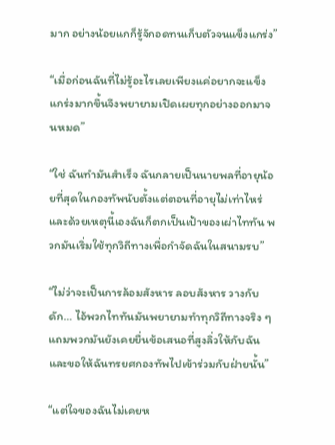มาก อย่างน้อยแกก็รู้จักอดทนเก็บตัวจนแข็งแกร่ง”

“เมื่อก่อนฉันที่ไม่รู้อะไรเลยเพียงแค่อยากจะแข็งแกร่งมากขึ้นจึงพยายามเปิดเผยทุกอย่างออกมาจนหมด”

“ใช่ ฉันทำมันสำเร็จ ฉันกลายเป็นนายพลที่อายุน้อยที่สุดในกองทัพนับตั้งแต่ตอนที่อายุไม่เท่าไหร่ และด้วยเหตุนี้เองฉันก็ตกเป็นเป้าของเผ่าไททัน พวกมันเริ่มใช้ทุกวิถีทางเพื่อกำจัดฉันในสนามรบ”

“ไม่ว่าจะเป็นการล้อมสังหาร ลอบสังหาร วางกับดัก… ไอ้พวกไททันมันพยายามทำทุกวิถีทางจริง ๆ แถมพวกมันยังเคยยื่นข้อเสนอที่สูงลิ่วให้กับฉัน และขอให้ฉันทรยศกองทัพไปเข้าร่วมกับฝ่ายนั้น”

“แต่ใจของฉันไม่เคยห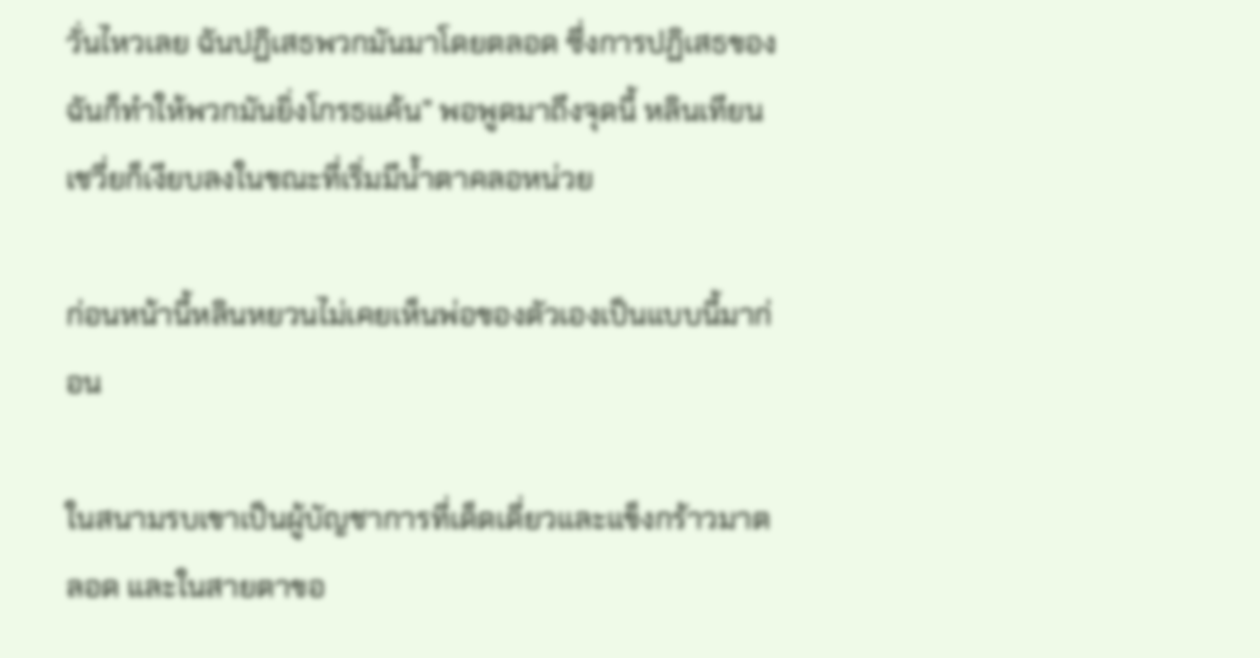วั่นไหวเลย ฉันปฏิเสธพวกมันมาโดยตลอด ซึ่งการปฏิเสธของฉันก็ทำให้พวกมันยิ่งโกรธแค้น” พอพูดมาถึงจุดนี้ หลินเทียนเชวี่ยก็เงียบลงในขณะที่เริ่มมีน้ำตาคลอหน่วย

ก่อนหน้านี้หลินหยวนไม่เคยเห็นพ่อของตัวเองเป็นแบบนี้มาก่อน

ในสนามรบเขาเป็นผู้บัญชาการที่เด็ดเดี่ยวและแข็งกร้าวมาตลอด และในสายตาขอ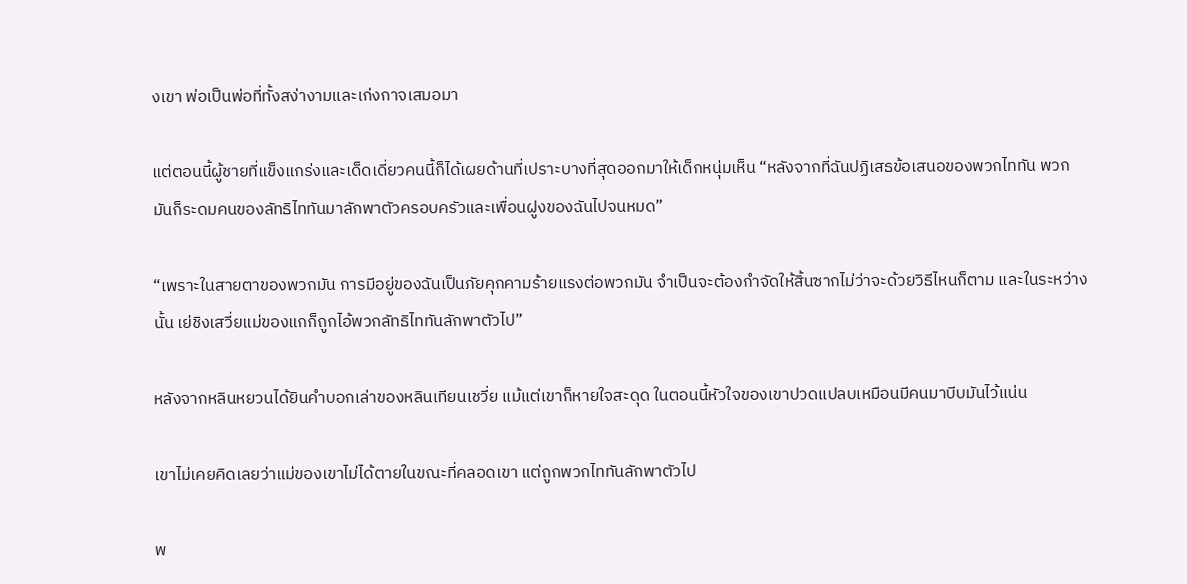งเขา พ่อเป็นพ่อที่ทั้งสง่างามและเก่งกาจเสมอมา

แต่ตอนนี้ผู้ชายที่แข็งแกร่งและเด็ดเดี่ยวคนนี้ก็ได้เผยด้านที่เปราะบางที่สุดออกมาให้เด็กหนุ่มเห็น “หลังจากที่ฉันปฏิเสธข้อเสนอของพวกไททัน พวกมันก็ระดมคนของลัทธิไททันมาลักพาตัวครอบครัวและเพื่อนฝูงของฉันไปจนหมด”

“เพราะในสายตาของพวกมัน การมีอยู่ของฉันเป็นภัยคุกคามร้ายแรงต่อพวกมัน จำเป็นจะต้องกำจัดให้สิ้นซากไม่ว่าจะด้วยวิธีไหนก็ตาม และในระหว่างนั้น เย่ชิงเสวี่ยแม่ของแกก็ถูกไอ้พวกลัทธิไททันลักพาตัวไป”

หลังจากหลินหยวนได้ยินคำบอกเล่าของหลินเทียนเชวี่ย แม้แต่เขาก็หายใจสะดุด ในตอนนี้หัวใจของเขาปวดแปลบเหมือนมีคนมาบีบมันไว้แน่น

เขาไม่เคยคิดเลยว่าแม่ของเขาไม่ได้ตายในขณะที่คลอดเขา แต่ถูกพวกไททันลักพาตัวไป

พ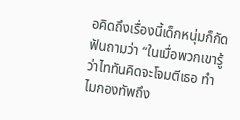อคิดถึงเรื่องนี้เด็กหนุ่มก็กัดฟันถามว่า “ในเมื่อพวกเขารู้ว่าไททันคิดจะโจมตีเธอ ทำไมกองทัพถึง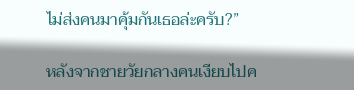ไม่ส่งคนมาคุ้มกันเธอล่ะครับ?”

หลังจากชายวัยกลางคนเงียบไปค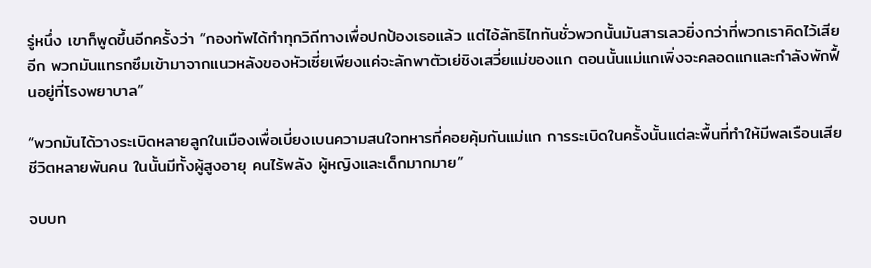รู่หนึ่ง เขาก็พูดขึ้นอีกครั้งว่า “กองทัพได้ทำทุกวิถีทางเพื่อปกป้องเธอแล้ว แต่ไอ้ลัทธิไททันชั่วพวกนั้นมันสารเลวยิ่งกว่าที่พวกเราคิดไว้เสียอีก พวกมันแทรกซึมเข้ามาจากแนวหลังของหัวเซี่ยเพียงแค่จะลักพาตัวเย่ชิงเสวี่ยแม่ของแก ตอนนั้นแม่แกเพิ่งจะคลอดแกและกำลังพักฟื้นอยู่ที่โรงพยาบาล”

“พวกมันได้วางระเบิดหลายลูกในเมืองเพื่อเบี่ยงเบนความสนใจทหารที่คอยคุ้มกันแม่แก การระเบิดในครั้งนั้นแต่ละพื้นที่ทำให้มีพลเรือนเสียชีวิตหลายพันคน ในนั้นมีทั้งผู้สูงอายุ คนไร้พลัง ผู้หญิงและเด็กมากมาย”

จบบท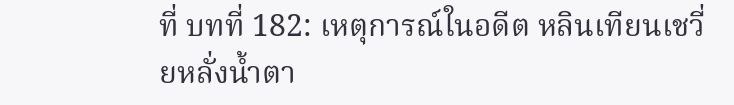ที่ บทที่ 182: เหตุการณ์ในอดีต หลินเทียนเชวี่ยหลั่งน้ำตา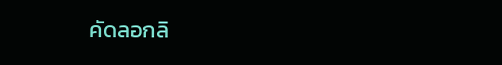คัดลอกลิ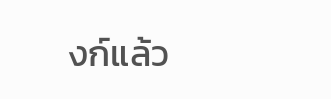งก์แล้ว